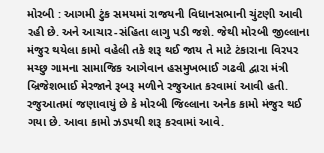મોરબી : આગમી ટુંક સમયમાં રાજયની વિધાનસભાની ચુંટણી આવી રહી છે. અને આચાર-સંહિતા લાગુ પડી જશે. જેથી મોરબી જીલ્લાના મંજુર થયેલા કામો વહેલી તકે શરૂ થઈ જાય તે માટે ટંકારાના વિરપર મચ્છુ ગામના સામાજિક આગેવાન હસમુખભાઈ ગઢવી દ્વારા મંત્રી બ્રિજેશભાઈ મેરજાને રૂબરૂ મળીને રજુઆત કરવામાં આવી હતી. રજુઆતમાં જણાવાયું છે કે મોરબી જિલ્લાના અનેક કામો મંજુર થઈ ગયા છે. આવા કામો ઝડપથી શરૂ કરવામાં આવે.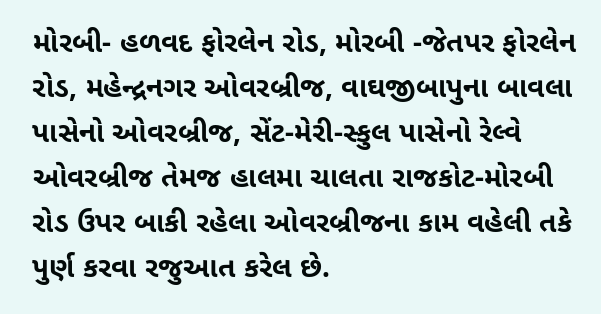મોરબી- હળવદ ફોરલેન રોડ, મોરબી -જેતપર ફોરલેન રોડ, મહેન્દ્રનગર ઓવરબ્રીજ, વાઘજીબાપુના બાવલા પાસેનો ઓવરબ્રીજ, સેંટ-મેરી-સ્કુલ પાસેનો રેલ્વે ઓવરબ્રીજ તેમજ હાલમા ચાલતા રાજકોટ-મોરબી રોડ ઉપર બાકી રહેલા ઓવરબ્રીજના કામ વહેલી તકે પુર્ણ કરવા રજુઆત કરેલ છે.